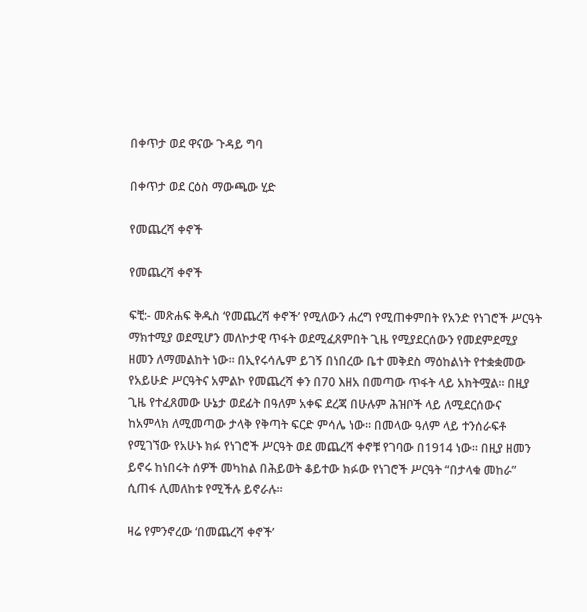በቀጥታ ወደ ዋናው ጉዳይ ግባ

በቀጥታ ወደ ርዕስ ማውጫው ሂድ

የመጨረሻ ቀኖች

የመጨረሻ ቀኖች

ፍቺ:- መጽሐፍ ቅዱስ ‘የመጨረሻ ቀኖች’ የሚለውን ሐረግ የሚጠቀምበት የአንድ የነገሮች ሥርዓት ማክተሚያ ወደሚሆን መለኮታዊ ጥፋት ወደሚፈጸምበት ጊዜ የሚያደርሰውን የመደምደሚያ ዘመን ለማመልከት ነው። በኢየሩሳሌም ይገኝ በነበረው ቤተ መቅደስ ማዕከልነት የተቋቋመው የአይሁድ ሥርዓትና አምልኮ የመጨረሻ ቀን በ70 እዘአ በመጣው ጥፋት ላይ አክትሟል። በዚያ ጊዜ የተፈጸመው ሁኔታ ወደፊት በዓለም አቀፍ ደረጃ በሁሉም ሕዝቦች ላይ ለሚደርሰውና ከአምላክ ለሚመጣው ታላቅ የቅጣት ፍርድ ምሳሌ ነው። በመላው ዓለም ላይ ተንሰራፍቶ የሚገኘው የአሁኑ ክፉ የነገሮች ሥርዓት ወደ መጨረሻ ቀኖቹ የገባው በ1914 ነው። በዚያ ዘመን ይኖሩ ከነበሩት ሰዎች መካከል በሕይወት ቆይተው ክፉው የነገሮች ሥርዓት “በታላቁ መከራ” ሲጠፋ ሊመለከቱ የሚችሉ ይኖራሉ።

ዛሬ የምንኖረው ‘በመጨረሻ ቀኖች’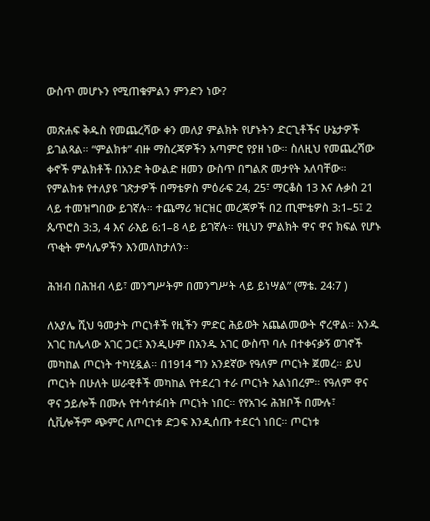ውስጥ መሆኑን የሚጠቁምልን ምንድን ነው?

መጽሐፍ ቅዱስ የመጨረሻው ቀን መለያ ምልክት የሆኑትን ድርጊቶችና ሁኔታዎች ይገልጻል። “ምልክቱ” ብዙ ማስረጃዎችን አጣምሮ የያዘ ነው። ስለዚህ የመጨረሻው ቀኖች ምልክቶች በአንድ ትውልድ ዘመን ውስጥ በግልጽ መታየት አለባቸው። የምልክቱ የተለያዩ ገጽታዎች በማቴዎስ ምዕራፍ 24, 25፣ ማርቆስ 13 እና ሉቃስ 21 ላይ ተመዝግበው ይገኛሉ። ተጨማሪ ዝርዝር መረጃዎች በ2 ጢሞቴዎስ 3:1–5፤ 2 ጴጥሮስ 3:3, 4 እና ራእይ 6:1–8 ላይ ይገኛሉ። የዚህን ምልክት ዋና ዋና ክፍል የሆኑ ጥቂት ምሳሌዎችን እንመለከታለን።

ሕዝብ በሕዝብ ላይ፣ መንግሥትም በመንግሥት ላይ ይነሣል” (ማቴ. 24:7 )

ለአያሌ ሺህ ዓመታት ጦርነቶች የዚችን ምድር ሕይወት አጨልመውት ኖረዋል። አንዱ አገር ከሌላው አገር ጋር፤ እንዲሁም በአንዱ አገር ውስጥ ባሉ በተቀናቃኝ ወገኖች መካከል ጦርነት ተካሂዷል። በ1914 ግን አንደኛው የዓለም ጦርነት ጀመረ። ይህ ጦርነት በሁለት ሠራዊቶች መካከል የተደረገ ተራ ጦርነት አልነበረም። የዓለም ዋና ዋና ኃይሎች በሙሉ የተሳተፉበት ጦርነት ነበር። የየአገሩ ሕዝቦች በሙሉ፣ ሲቪሎችም ጭምር ለጦርነቱ ድጋፍ እንዲሰጡ ተደርጎ ነበር። ጦርነቱ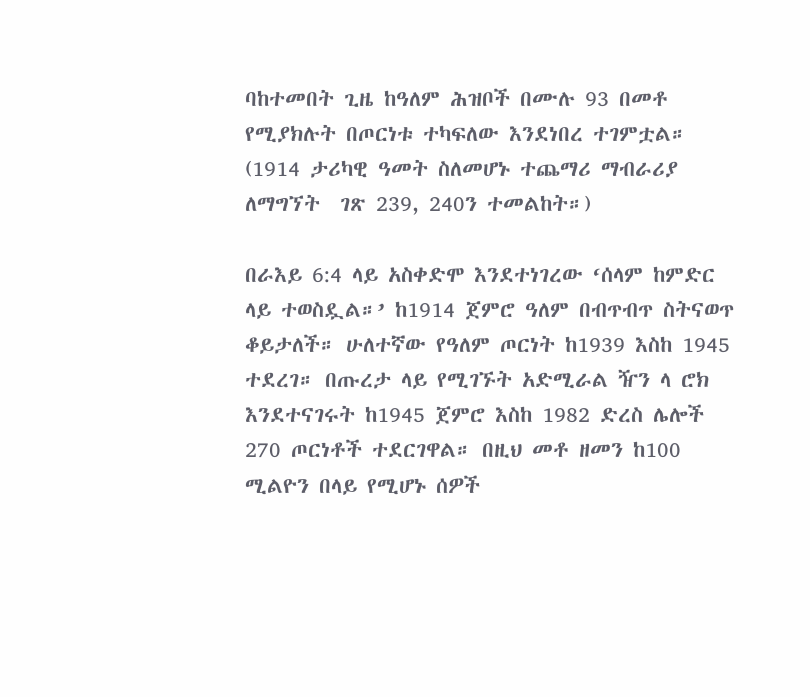ባከተመበት ጊዜ ከዓለም ሕዝቦች በሙሉ 93 በመቶ የሚያክሉት በጦርነቱ ተካፍለው እንደነበረ ተገምቷል። (1914 ታሪካዊ ዓመት ስለመሆኑ ተጨማሪ ማብራሪያ ለማግኘት  ገጽ 239, 240ን ተመልከት።)

በራእይ 6:4 ላይ አስቀድሞ እንደተነገረው ‘ሰላም ከምድር ላይ ተወስዷል።’ ከ1914 ጀምሮ ዓለም በብጥብጥ ስትናወጥ ቆይታለች። ሁለተኛው የዓለም ጦርነት ከ1939 እስከ 1945 ተደረገ። በጡረታ ላይ የሚገኙት አድሚራል ዥን ላ ሮክ እንደተናገሩት ከ1945 ጀምሮ እስከ 1982 ድረስ ሌሎች 270 ጦርነቶች ተደርገዋል። በዚህ መቶ ዘመን ከ100 ሚልዮን በላይ የሚሆኑ ሰዎች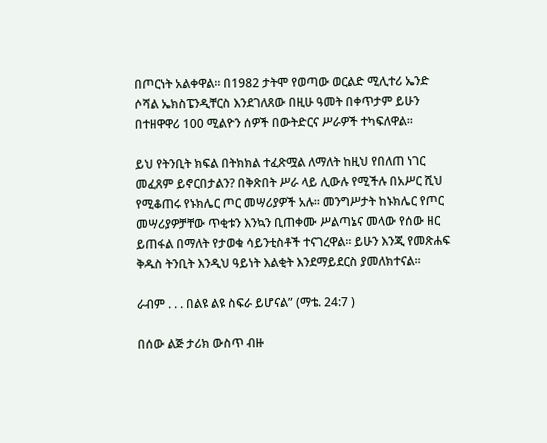በጦርነት አልቀዋል። በ1982 ታትሞ የወጣው ወርልድ ሚሊተሪ ኤንድ ሶሻል ኤክስፔንዲቸርስ እንደገለጸው በዚሁ ዓመት በቀጥታም ይሁን በተዘዋዋሪ 100 ሚልዮን ሰዎች በውትድርና ሥራዎች ተካፍለዋል።

ይህ የትንቢት ክፍል በትክክል ተፈጽሟል ለማለት ከዚህ የበለጠ ነገር መፈጸም ይኖርበታልን? በቅጽበት ሥራ ላይ ሊውሉ የሚችሉ በአሥር ሺህ የሚቆጠሩ የኑክሌር ጦር መሣሪያዎች አሉ። መንግሥታት ከኑክሌር የጦር መሣሪያዎቻቸው ጥቂቱን እንኳን ቢጠቀሙ ሥልጣኔና መላው የሰው ዘር ይጠፋል በማለት የታወቁ ሳይንቲስቶች ተናገረዋል። ይሁን እንጂ የመጽሐፍ ቅዱስ ትንቢት እንዲህ ዓይነት እልቂት እንደማይደርስ ያመለክተናል።

ራብም . . . በልዩ ልዩ ስፍራ ይሆናል” (ማቴ. 24:7 )

በሰው ልጅ ታሪክ ውስጥ ብዙ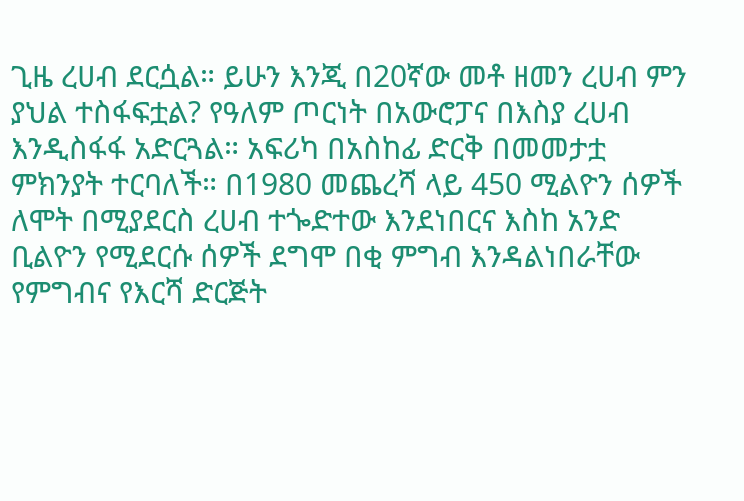ጊዜ ረሀብ ደርሷል። ይሁን እንጂ በ20ኛው መቶ ዘመን ረሀብ ምን ያህል ተስፋፍቷል? የዓለም ጦርነት በአውሮፓና በእስያ ረሀብ እንዲስፋፋ አድርጓል። አፍሪካ በአስከፊ ድርቅ በመመታቷ ምክንያት ተርባለች። በ1980 መጨረሻ ላይ 450 ሚልዮን ሰዎች ለሞት በሚያደርስ ረሀብ ተጐድተው እንደነበርና እስከ አንድ ቢልዮን የሚደርሱ ሰዎች ደግሞ በቂ ምግብ እንዳልነበራቸው የምግብና የእርሻ ድርጅት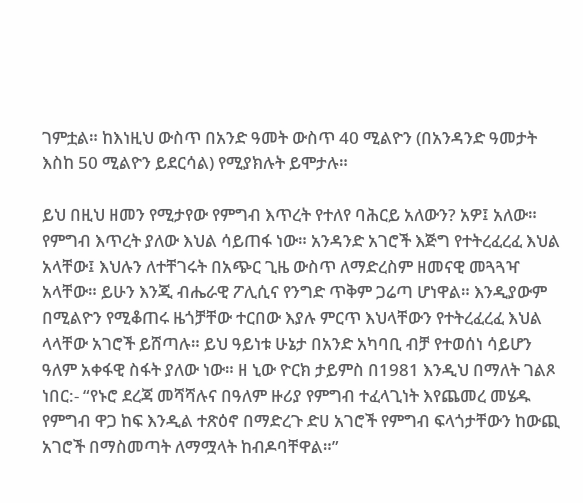ገምቷል። ከእነዚህ ውስጥ በአንድ ዓመት ውስጥ 40 ሚልዮን (በአንዳንድ ዓመታት እስከ 50 ሚልዮን ይደርሳል) የሚያክሉት ይሞታሉ።

ይህ በዚህ ዘመን የሚታየው የምግብ እጥረት የተለየ ባሕርይ አለውን? አዎ፤ አለው። የምግብ እጥረት ያለው እህል ሳይጠፋ ነው። አንዳንድ አገሮች እጅግ የተትረፈረፈ እህል አላቸው፤ እህሉን ለተቸገሩት በአጭር ጊዜ ውስጥ ለማድረስም ዘመናዊ መጓጓዣ አላቸው። ይሁን እንጂ ብሔራዊ ፖሊሲና የንግድ ጥቅም ጋሬጣ ሆነዋል። እንዲያውም በሚልዮን የሚቆጠሩ ዜጎቻቸው ተርበው እያሉ ምርጥ እህላቸውን የተትረፈረፈ እህል ላላቸው አገሮች ይሸጣሉ። ይህ ዓይነቱ ሁኔታ በአንድ አካባቢ ብቻ የተወሰነ ሳይሆን ዓለም አቀፋዊ ስፋት ያለው ነው። ዘ ኒው ዮርክ ታይምስ በ1981 እንዲህ በማለት ገልጾ ነበር:- “የኑሮ ደረጃ መሻሻሉና በዓለም ዙሪያ የምግብ ተፈላጊነት እየጨመረ መሄዱ የምግብ ዋጋ ከፍ እንዲል ተጽዕኖ በማድረጉ ድሀ አገሮች የምግብ ፍላጎታቸውን ከውጪ አገሮች በማስመጣት ለማሟላት ከብዶባቸዋል።”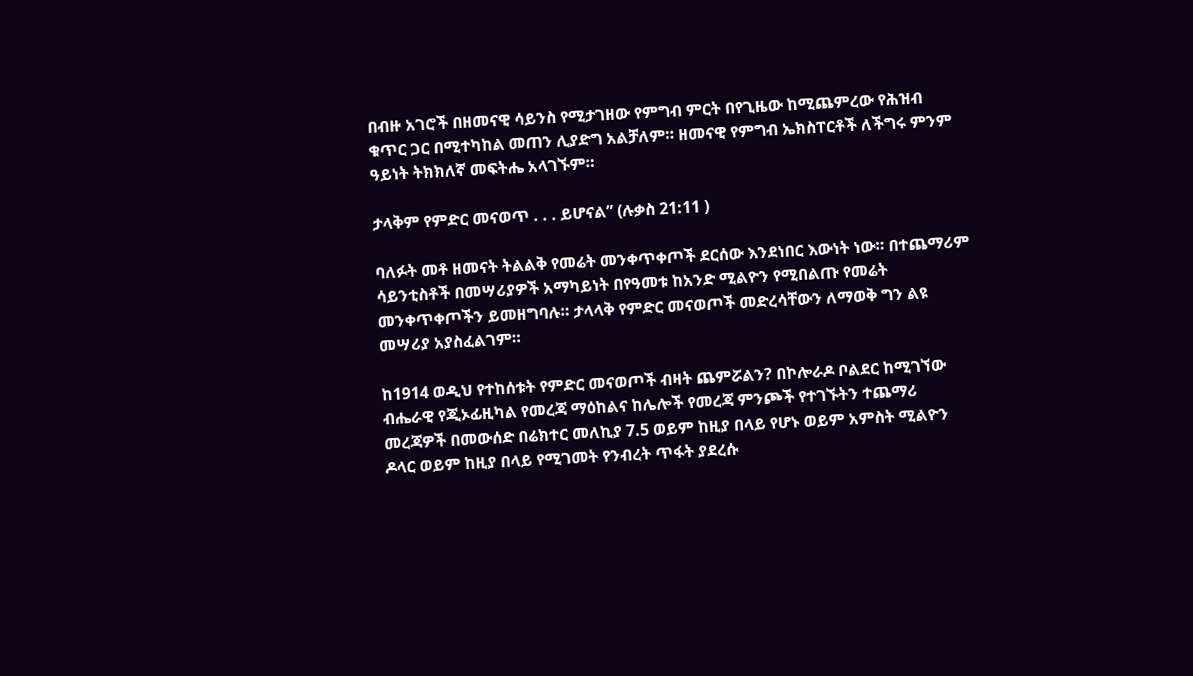በብዙ አገሮች በዘመናዊ ሳይንስ የሚታገዘው የምግብ ምርት በየጊዜው ከሚጨምረው የሕዝብ ቁጥር ጋር በሚተካከል መጠን ሊያድግ አልቻለም። ዘመናዊ የምግብ ኤክስፐርቶች ለችግሩ ምንም ዓይነት ትክክለኛ መፍትሔ አላገኙም።

ታላቅም የምድር መናወጥ . . . ይሆናል” (ሉቃስ 21:11 )

ባለፉት መቶ ዘመናት ትልልቅ የመሬት መንቀጥቀጦች ደርሰው እንደነበር እውነት ነው። በተጨማሪም ሳይንቲስቶች በመሣሪያዎች አማካይነት በየዓመቱ ከአንድ ሚልዮን የሚበልጡ የመሬት መንቀጥቀጦችን ይመዘግባሉ። ታላላቅ የምድር መናወጦች መድረሳቸውን ለማወቅ ግን ልዩ መሣሪያ አያስፈልገም።

ከ1914 ወዲህ የተከሰቱት የምድር መናወጦች ብዛት ጨምሯልን? በኮሎራዶ ቦልደር ከሚገኘው ብሔራዊ የጂኦፊዚካል የመረጃ ማዕከልና ከሌሎች የመረጃ ምንጮች የተገኙትን ተጨማሪ መረጃዎች በመውሰድ በሬክተር መለኪያ 7.5 ወይም ከዚያ በላይ የሆኑ ወይም አምስት ሚልዮን ዶላር ወይም ከዚያ በላይ የሚገመት የንብረት ጥፋት ያደረሱ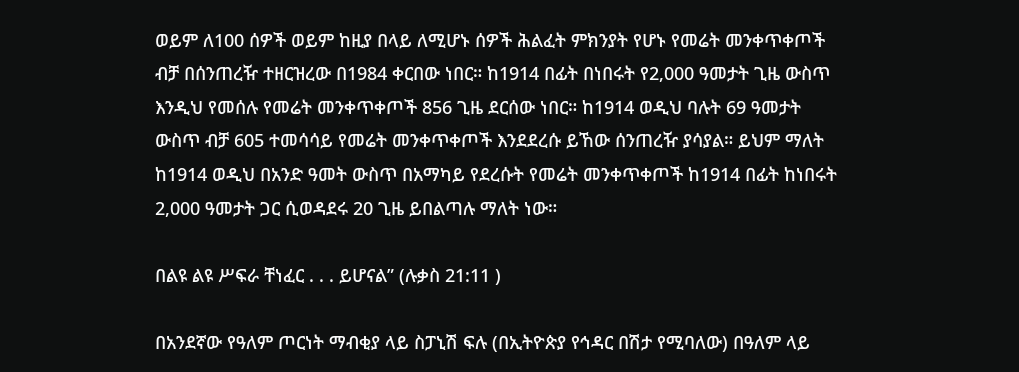ወይም ለ100 ሰዎች ወይም ከዚያ በላይ ለሚሆኑ ሰዎች ሕልፈት ምክንያት የሆኑ የመሬት መንቀጥቀጦች ብቻ በሰንጠረዥ ተዘርዝረው በ1984 ቀርበው ነበር። ከ1914 በፊት በነበሩት የ2,000 ዓመታት ጊዜ ውስጥ እንዲህ የመሰሉ የመሬት መንቀጥቀጦች 856 ጊዜ ደርሰው ነበር። ከ1914 ወዲህ ባሉት 69 ዓመታት ውስጥ ብቻ 605 ተመሳሳይ የመሬት መንቀጥቀጦች እንደደረሱ ይኸው ሰንጠረዥ ያሳያል። ይህም ማለት ከ1914 ወዲህ በአንድ ዓመት ውስጥ በአማካይ የደረሱት የመሬት መንቀጥቀጦች ከ1914 በፊት ከነበሩት 2,000 ዓመታት ጋር ሲወዳደሩ 20 ጊዜ ይበልጣሉ ማለት ነው።

በልዩ ልዩ ሥፍራ ቸነፈር . . . ይሆናል” (ሉቃስ 21:11 )

በአንደኛው የዓለም ጦርነት ማብቂያ ላይ ስፓኒሽ ፍሉ (በኢትዮጵያ የኅዳር በሽታ የሚባለው) በዓለም ላይ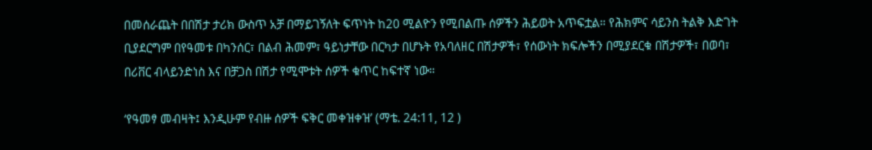በመሰራጨት በበሽታ ታሪክ ውስጥ አቻ በማይገኝለት ፍጥነት ከ20 ሚልዮን የሚበልጡ ሰዎችን ሕይወት አጥፍቷል። የሕክምና ሳይንስ ትልቅ እድገት ቢያደርግም በየዓመቱ በካንሰር፣ በልብ ሕመም፣ ዓይነታቸው በርካታ በሆኑት የአባለዘር በሽታዎች፣ የሰውነት ክፍሎችን በሚያደርቁ በሽታዎች፣ በወባ፣ በሪቨር ብላይንድነስ እና በቻጋስ በሽታ የሚሞቱት ሰዎች ቁጥር ከፍተኛ ነው።

‘የዓመፃ መብዛት፤ እንዲሁም የብዙ ሰዎች ፍቅር መቀዝቀዝ’ (ማቴ. 24:11, 12 )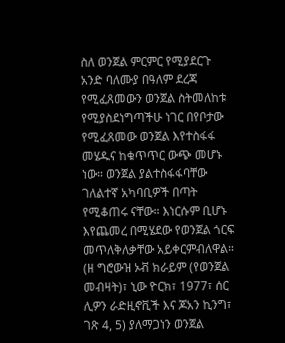ስለ ወንጀል ምርምር የሚያደርጉ አንድ ባለሙያ በዓለም ደረጃ የሚፈጸመውን ወንጀል ስትመለከቱ የሚያስደነግጣችሁ ነገር በየቦታው የሚፈጸመው ወንጀል እየተስፋፋ መሄዱና ከቁጥጥር ውጭ መሆኑ ነው። ወንጀል ያልተስፋፋባቸው ገለልተኛ አካባቢዎች በጣት የሚቆጠሩ ናቸው። እነርሱም ቢሆኑ እየጨመረ በሚሄደው የወንጀል ጎርፍ መጥለቅለቃቸው አይቀርምብለዋል። (ዘ ግሮውዝ ኦቭ ክራይም (የወንጀል መብዛት)፣ ኒው ዮርክ፣ 1977፣ ሰር ሊዎን ራድዚኖቪች እና ጆአን ኪንግ፣ ገጽ 4, 5) ያለማጋነን ወንጀል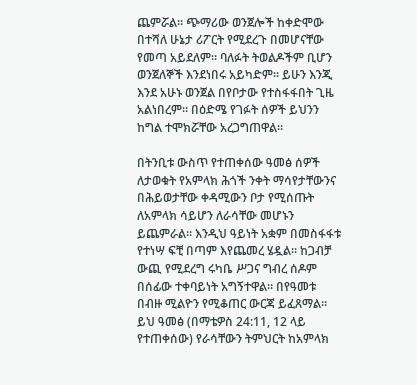ጨምሯል። ጭማሪው ወንጀሎች ከቀድሞው በተሻለ ሁኔታ ሪፖርት የሚደረጉ በመሆናቸው የመጣ አይደለም። ባለፉት ትወልዶችም ቢሆን ወንጀለኞች እንደነበሩ አይካድም። ይሁን እንጂ እንደ አሁኑ ወንጀል በየቦታው የተስፋፋበት ጊዜ አልነበረም። በዕድሜ የገፉት ሰዎች ይህንን ከግል ተሞክሯቸው አረጋግጠዋል።

በትንቢቱ ውስጥ የተጠቀሰው ዓመፅ ሰዎች ለታወቁት የአምላክ ሕጎች ንቀት ማሳየታቸውንና በሕይወታቸው ቀዳሚውን ቦታ የሚሰጡት ለአምላክ ሳይሆን ለራሳቸው መሆኑን ይጨምራል። እንዲህ ዓይነት አቋም በመስፋፋቱ የተነሣ ፍቺ በጣም እየጨመረ ሄዷል። ከጋብቻ ውጪ የሚደረግ ሩካቤ ሥጋና ግብረ ሰዶም በሰፊው ተቀባይነት አግኝተዋል። በየዓመቱ በብዙ ሚልዮን የሚቆጠር ውርጃ ይፈጸማል። ይህ ዓመፅ (በማቴዎስ 24:11, 12 ላይ የተጠቀሰው) የራሳቸውን ትምህርት ከአምላክ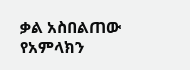ቃል አስበልጠው የአምላክን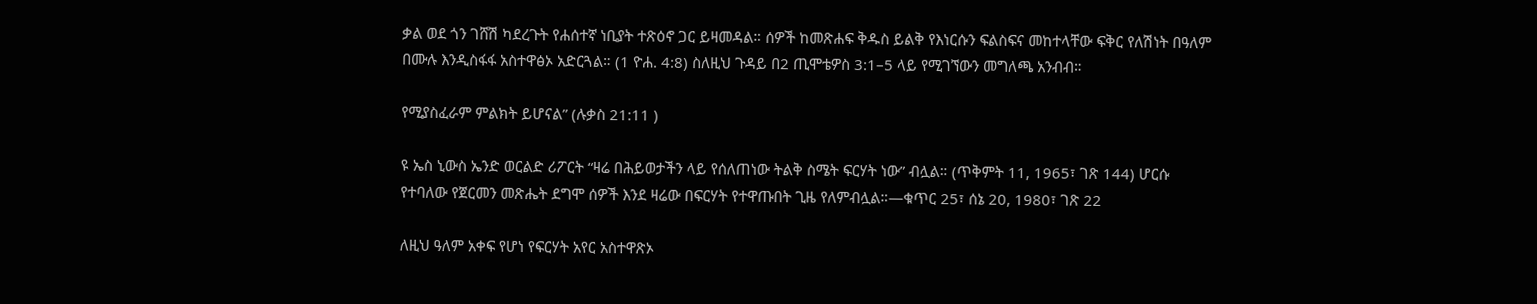ቃል ወደ ጎን ገሸሽ ካደረጉት የሐሰተኛ ነቢያት ተጽዕኖ ጋር ይዛመዳል። ሰዎች ከመጽሐፍ ቅዱስ ይልቅ የእነርሱን ፍልስፍና መከተላቸው ፍቅር የለሽነት በዓለም በሙሉ እንዲስፋፋ አስተዋፅኦ አድርጓል። (1 ዮሐ. 4:8) ስለዚህ ጉዳይ በ2 ጢሞቴዎስ 3:1–5 ላይ የሚገኘውን መግለጫ አንብብ።

የሚያስፈራም ምልክት ይሆናል” (ሉቃስ 21:11 )

ዩ ኤስ ኒውስ ኤንድ ወርልድ ሪፖርት “ዛሬ በሕይወታችን ላይ የሰለጠነው ትልቅ ስሜት ፍርሃት ነው” ብሏል። (ጥቅምት 11, 1965፣ ገጽ 144) ሆርሱ የተባለው የጀርመን መጽሔት ደግሞ ሰዎች እንደ ዛሬው በፍርሃት የተዋጡበት ጊዜ የለምብሏል።—ቁጥር 25፣ ሰኔ 20, 1980፣ ገጽ 22

ለዚህ ዓለም አቀፍ የሆነ የፍርሃት አየር አስተዋጽኦ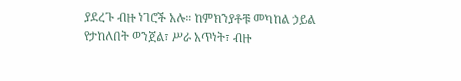ያደረጉ ብዙ ነገሮች አሉ። ከምክንያቶቹ መካከል ኃይል የታከለበት ወንጀል፣ ሥራ አጥነት፣ ብዙ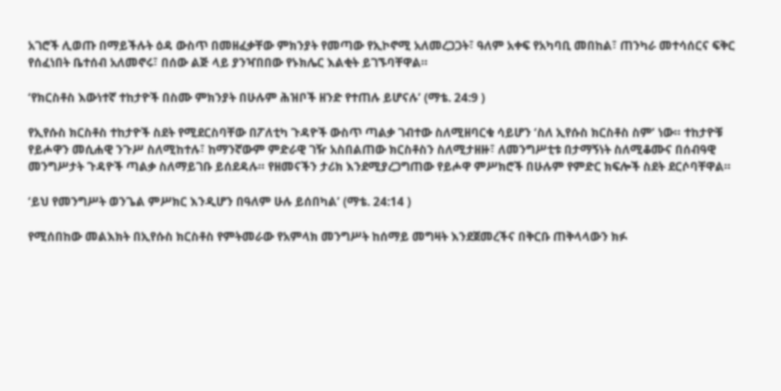አገሮች ሊወጡ በማይችሉት ዕዳ ውስጥ በመዘፈቃቸው ምክንያት የመጣው የኢኮኖሚ አለመረጋጋት፣ ዓለም አቀፍ የአካባቢ መበከል፣ ጠንካራ መተሳሰርና ፍቅር የሰፈነበት ቤተሰብ አለመኖሩ፣ በሰው ልጅ ላይ ያንዣበበው የኑክሌር እልቂት ይገኙባቸዋል።

‘የክርስቶስ እውነተኛ ተከታዮች በስሙ ምክንያት በሁሉም ሕዝቦች ዘንድ የተጠሉ ይሆናሉ’ (ማቴ. 24:9 )

የኢየሱስ ክርስቶስ ተከታዮች ስደት የሚደርስባቸው በፖለቲካ ጉዳዮች ውስጥ ጣልቃ ገብተው ስለሚዘባርቁ ሳይሆን ‘ስለ ኢየሱስ ክርስቶስ ስም’ ነው። ተከታዮቹ የይሖዋን መሲሐዊ ንጉሥ ስለሚከተሉ፣ ከማንኛውም ምድራዊ ገዥ አስበልጠው ክርስቶስን ስለሚታዘዙ፣ ለመንግሥቲቱ በታማኝነት ስለሚቆሙና በሰብዓዊ መንግሥታት ጉዳዮች ጣልቃ ስለማይገቡ ይሰደዳሉ። የዘመናችን ታሪክ እንደሚያረጋግጠው የይሖዋ ምሥክሮች በሁሉም የምድር ክፍሎች ስደት ደርሶባቸዋል።

‘ይህ የመንግሥት ወንጌል ምሥክር እንዲሆን በዓለም ሁሉ ይሰበካል’ (ማቴ. 24:14 )

የሚሰበከው መልእክት በኢየሱስ ክርስቶስ የምትመራው የአምላክ መንግሥት ከሰማይ መግዛት እንደጀመረችና በቅርቡ ጠቅላላውን ክፉ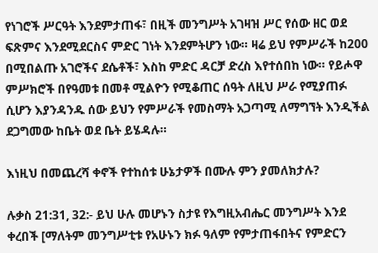የነገሮች ሥርዓት እንደምታጠፋ፣ በዚች መንግሥት አገዛዝ ሥር የሰው ዘር ወደ ፍጽምና እንደሚደርስና ምድር ገነት እንደምትሆን ነው። ዛሬ ይህ የምሥራች ከ200 በሚበልጡ አገሮችና ደሴቶች፣ እስከ ምድር ዳርቻ ድረስ እየተሰበከ ነው። የይሖዋ ምሥክሮች በየዓመቱ በመቶ ሚልዮን የሚቆጠር ሰዓት ለዚህ ሥራ የሚያጠፉ ሲሆን እያንዳንዱ ሰው ይህን የምሥራች የመስማት አጋጣሚ ለማግኘት እንዲችል ደጋግመው ከቤት ወደ ቤት ይሄዳሉ።

እነዚህ በመጨረሻ ቀኖች የተከሰቱ ሁኔታዎች በሙሉ ምን ያመለክታሉ?

ሉቃስ 21:31, 32:- ይህ ሁሉ መሆኑን ስታዩ የእግዚአብሔር መንግሥት እንደ ቀረበች [ማለትም መንግሥቲቱ የአሁኑን ክፉ ዓለም የምታጠፋበትና የምድርን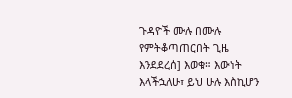ጉዳዮች ሙሉ በሙሉ የምትቆጣጠርበት ጊዜ እንደደረሰ] እወቁ። እውነት እላችኋለሁ፣ ይህ ሁሉ እስኪሆን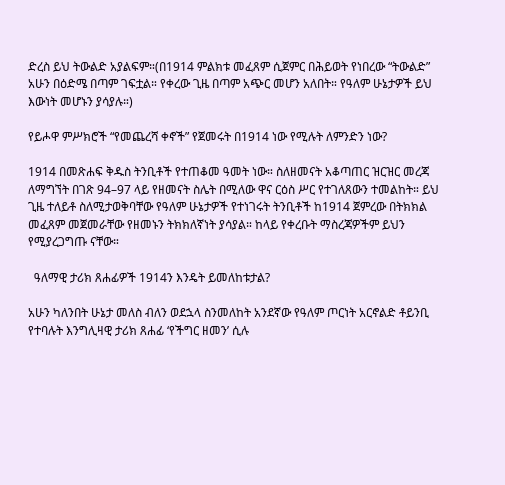ድረስ ይህ ትውልድ አያልፍም።(በ1914 ምልክቱ መፈጸም ሲጀምር በሕይወት የነበረው “ትውልድ” አሁን በዕድሜ በጣም ገፍቷል። የቀረው ጊዜ በጣም አጭር መሆን አለበት። የዓለም ሁኔታዎች ይህ እውነት መሆኑን ያሳያሉ።)

የይሖዋ ምሥክሮች “የመጨረሻ ቀኖች” የጀመሩት በ1914 ነው የሚሉት ለምንድን ነው?

1914 በመጽሐፍ ቅዱስ ትንቢቶች የተጠቆመ ዓመት ነው። ስለዘመናት አቆጣጠር ዝርዝር መረጃ ለማግኘት በገጽ 94–97 ላይ የዘመናት ስሌት በሚለው ዋና ርዕስ ሥር የተገለጸውን ተመልከት። ይህ ጊዜ ተለይቶ ስለሚታወቅባቸው የዓለም ሁኔታዎች የተነገሩት ትንቢቶች ከ1914 ጀምረው በትክክል መፈጸም መጀመራቸው የዘመኑን ትክክለኛነት ያሳያል። ከላይ የቀረቡት ማስረጃዎችም ይህን የሚያረጋግጡ ናቸው።

  ዓለማዊ ታሪክ ጸሐፊዎች 1914ን እንዴት ይመለከቱታል?

አሁን ካለንበት ሁኔታ መለስ ብለን ወደኋላ ስንመለከት አንደኛው የዓለም ጦርነት አርኖልድ ቶይንቢ የተባሉት እንግሊዛዊ ታሪክ ጸሐፊ ‘የችግር ዘመን’ ሲሉ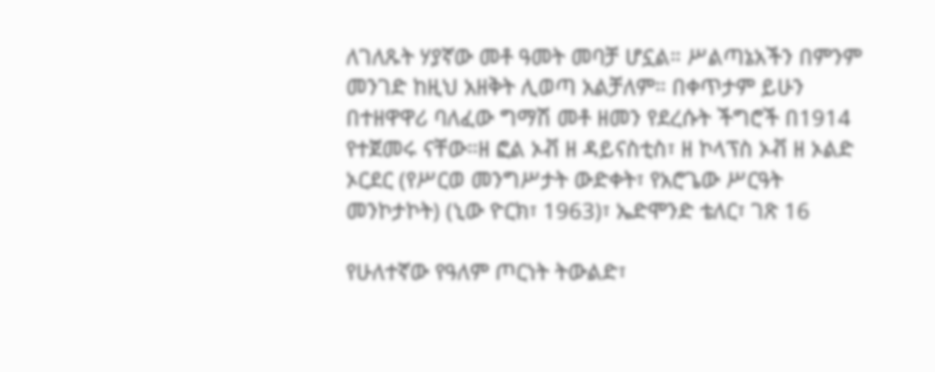ለገለጹት ሃያኛው መቶ ዓመት መባቻ ሆኗል። ሥልጣኔአችን በምንም መንገድ ከዚህ አዘቅት ሊወጣ አልቻለም። በቀጥታም ይሁን በተዘዋዋሪ ባለፈው ግማሽ መቶ ዘመን የደረሱት ችግሮች በ1914 የተጀመሩ ናቸው።ዘ ፎል ኦቭ ዘ ዳይናስቲስ፣ ዘ ኮላፕስ ኦቭ ዘ ኦልድ ኦርደር (የሥርወ መንግሥታት ውድቀት፣ የአሮጌው ሥርዓት መንኮታኮት) (ኒው ዮርክ፣ 1963)፣ ኤድሞንድ ቴለር፣ ገጽ 16

የሁለተኛው የዓለም ጦርነት ትውልድ፣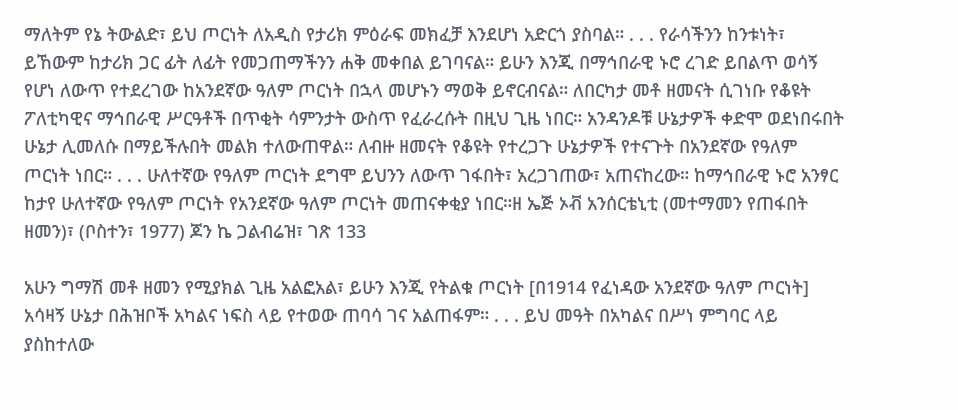ማለትም የኔ ትውልድ፣ ይህ ጦርነት ለአዲስ የታሪክ ምዕራፍ መክፈቻ እንደሆነ አድርጎ ያስባል። . . . የራሳችንን ከንቱነት፣ ይኸውም ከታሪክ ጋር ፊት ለፊት የመጋጠማችንን ሐቅ መቀበል ይገባናል። ይሁን እንጂ በማኅበራዊ ኑሮ ረገድ ይበልጥ ወሳኝ የሆነ ለውጥ የተደረገው ከአንደኛው ዓለም ጦርነት በኋላ መሆኑን ማወቅ ይኖርብናል። ለበርካታ መቶ ዘመናት ሲገነቡ የቆዩት ፖለቲካዊና ማኅበራዊ ሥርዓቶች በጥቂት ሳምንታት ውስጥ የፈራረሱት በዚህ ጊዜ ነበር። አንዳንዶቹ ሁኔታዎች ቀድሞ ወደነበሩበት ሁኔታ ሊመለሱ በማይችሉበት መልክ ተለውጠዋል። ለብዙ ዘመናት የቆዩት የተረጋጉ ሁኔታዎች የተናጉት በአንደኛው የዓለም ጦርነት ነበር። . . . ሁለተኛው የዓለም ጦርነት ደግሞ ይህንን ለውጥ ገፋበት፣ አረጋገጠው፣ አጠናከረው። ከማኅበራዊ ኑሮ አንፃር ከታየ ሁለተኛው የዓለም ጦርነት የአንደኛው ዓለም ጦርነት መጠናቀቂያ ነበር።ዘ ኤጅ ኦቭ አንሰርቴኒቲ (መተማመን የጠፋበት ዘመን)፣ (ቦስተን፣ 1977) ጆን ኬ ጋልብሬዝ፣ ገጽ 133

አሁን ግማሽ መቶ ዘመን የሚያክል ጊዜ አልፎአል፣ ይሁን እንጂ የትልቁ ጦርነት [በ1914 የፈነዳው አንደኛው ዓለም ጦርነት] አሳዛኝ ሁኔታ በሕዝቦች አካልና ነፍስ ላይ የተወው ጠባሳ ገና አልጠፋም። . . . ይህ መዓት በአካልና በሥነ ምግባር ላይ ያስከተለው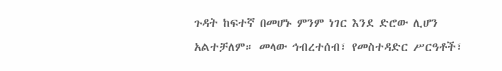ጉዳት ከፍተኛ በመሆኑ ምንም ነገር እንደ ድሮው ሊሆን አልተቻለም። መላው ኅብረተሰብ፣ የመስተዳድር ሥርዓቶች፣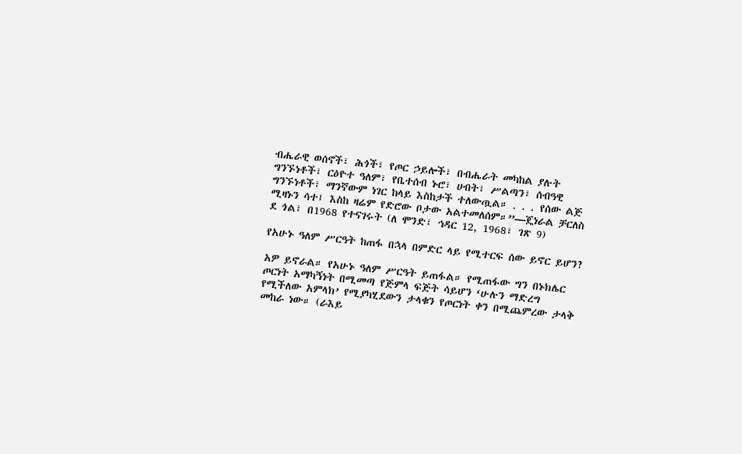ብሔራዊ ወሰኖች፣ ሕጎች፣ የጦር ኃይሎች፣ በብሔራት መካከል ያሉት ግንኙነቶች፣ ርዕዮተ ዓለም፣ የቤተሰብ ኑሮ፣ ሀብት፣ ሥልጣን፣ ሰብዓዊ ግንኙነቶች፣ ማንኛውም ነገር ከላይ እስከታች ተለውጧል። . . . የሰው ልጅ ሚዛኑን ሳተ፤ እስከ ዛሬም የድሮው ቦታው አልተመለሰም።”—ጄነራል ቻርለስ ደ ጎል፣ በ1968 የተናገሩት (ለ ሞንድ፣ ኅዳር 12, 1968፣ ገጽ 9)

የአሁኑ ዓለም ሥርዓት ከጠፋ በኋላ በምድር ላይ የሚተርፍ ሰው ይኖር ይሆን?

አዎ ይኖራል። የአሁኑ ዓለም ሥርዓት ይጠፋል። የሚጠፋው ግን በኑክሌር ጦርነት አማካኝነት በሚመጣ የጅምላ ፍጅት ሳይሆን ‘ሁሉን ማድረግ የሚችለው አምላክ’ የሚያካሂደውን ታላቁን የጦርነት ቀን በሚጨምረው ታላቅ መከራ ነው። (ራእይ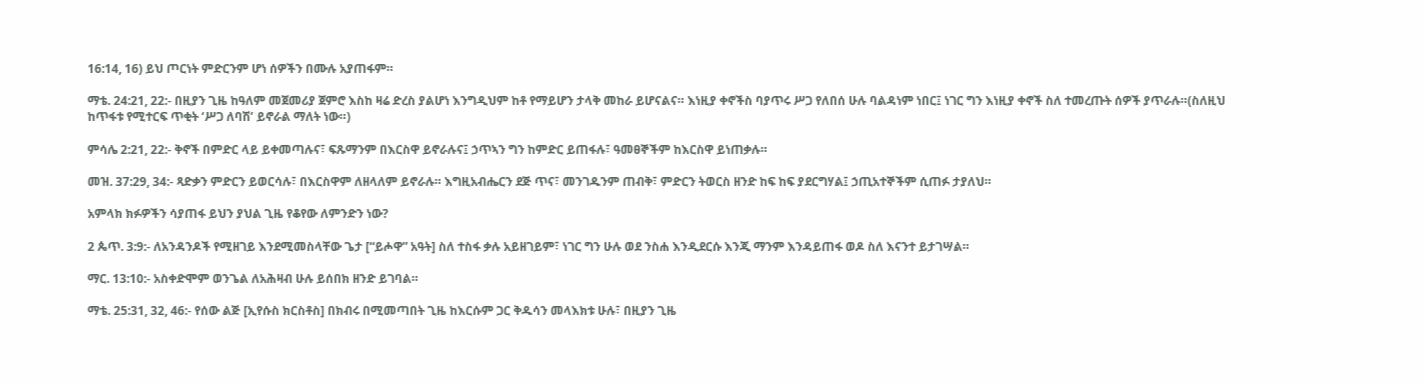16:14, 16) ይህ ጦርነት ምድርንም ሆነ ሰዎችን በሙሉ አያጠፋም።

ማቴ. 24:21, 22:- በዚያን ጊዜ ከዓለም መጀመሪያ ጀምሮ እስከ ዛሬ ድረስ ያልሆነ እንግዲህም ከቶ የማይሆን ታላቅ መከራ ይሆናልና። እነዚያ ቀኖችስ ባያጥሩ ሥጋ የለበሰ ሁሉ ባልዳነም ነበር፤ ነገር ግን እነዚያ ቀኖች ስለ ተመረጡት ሰዎች ያጥራሉ።(ስለዚህ ከጥፋቱ የሚተርፍ ጥቂት ‘ሥጋ ለባሽ’ ይኖራል ማለት ነው።)

ምሳሌ 2:21, 22:- ቅኖች በምድር ላይ ይቀመጣሉና፣ ፍጹማንም በእርስዋ ይኖራሉና፤ ኃጥኣን ግን ከምድር ይጠፋሉ፣ ዓመፀኞችም ከእርስዋ ይነጠቃሉ።

መዝ. 37:29, 34:- ጻድቃን ምድርን ይወርሳሉ፣ በእርስዋም ለዘላለም ይኖራሉ። እግዚአብሔርን ደጅ ጥና፣ መንገዱንም ጠብቅ፣ ምድርን ትወርስ ዘንድ ከፍ ከፍ ያደርግሃል፤ ኃጢአተኞችም ሲጠፉ ታያለህ።

አምላክ ክፉዎችን ሳያጠፋ ይህን ያህል ጊዜ የቆየው ለምንድን ነው?

2 ጴጥ. 3:9:- ለአንዳንዶች የሚዘገይ እንደሚመስላቸው ጌታ [“ይሖዋ” አዓት] ስለ ተስፋ ቃሉ አይዘገይም፣ ነገር ግን ሁሉ ወደ ንስሐ እንዲደርሱ እንጂ ማንም እንዳይጠፋ ወዶ ስለ እናንተ ይታገሣል።

ማር. 13:10:- አስቀድሞም ወንጌል ለአሕዛብ ሁሉ ይሰበክ ዘንድ ይገባል።

ማቴ. 25:31, 32, 46:- የሰው ልጅ [ኢየሱስ ክርስቶስ] በክብሩ በሚመጣበት ጊዜ ከእርሱም ጋር ቅዱሳን መላእክቱ ሁሉ፣ በዚያን ጊዜ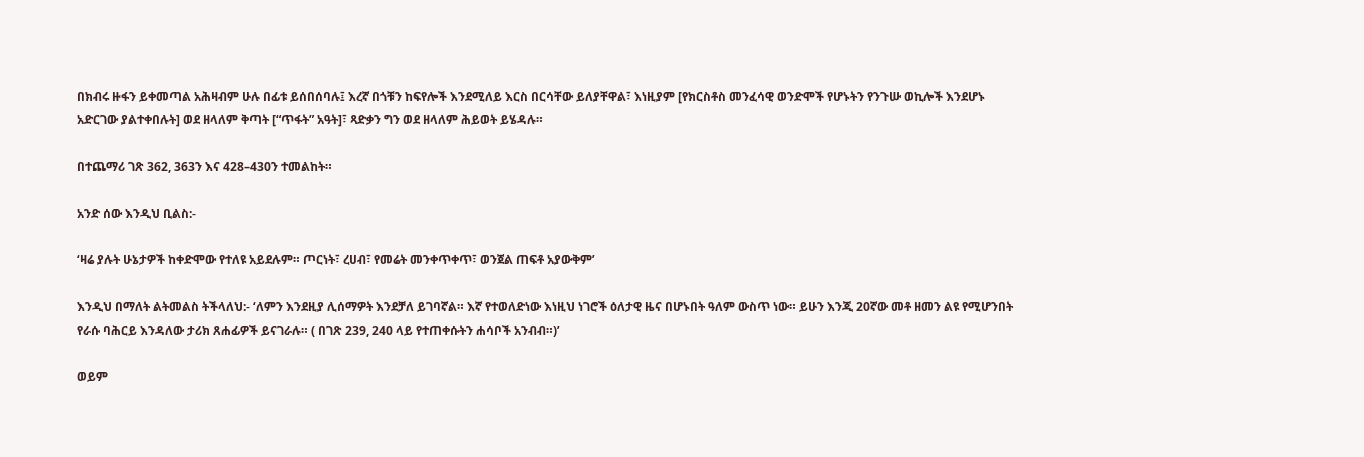በክብሩ ዙፋን ይቀመጣል አሕዛብም ሁሉ በፊቱ ይሰበሰባሉ፤ እረኛ በጎቹን ከፍየሎች እንደሚለይ እርስ በርሳቸው ይለያቸዋል፣ እነዚያም [የክርስቶስ መንፈሳዊ ወንድሞች የሆኑትን የንጉሡ ወኪሎች እንደሆኑ አድርገው ያልተቀበሉት] ወደ ዘላለም ቅጣት [“ጥፋት” አዓት]፣ ጻድቃን ግን ወደ ዘላለም ሕይወት ይሄዳሉ።

በተጨማሪ ገጽ 362, 363ን እና 428–430ን ተመልከት።

አንድ ሰው እንዲህ ቢልስ:-

‘ዛሬ ያሉት ሁኔታዎች ከቀድሞው የተለዩ አይደሉም። ጦርነት፣ ረሀብ፣ የመሬት መንቀጥቀጥ፣ ወንጀል ጠፍቶ አያውቅም’

እንዲህ በማለት ልትመልስ ትችላለህ:- ‘ለምን እንደዚያ ሊሰማዎት እንደቻለ ይገባኛል። እኛ የተወለድነው እነዚህ ነገሮች ዕለታዊ ዜና በሆኑበት ዓለም ውስጥ ነው። ይሁን እንጂ 20ኛው መቶ ዘመን ልዩ የሚሆንበት የራሱ ባሕርይ እንዳለው ታሪክ ጸሐፊዎች ይናገራሉ። ( በገጽ 239, 240 ላይ የተጠቀሱትን ሐሳቦች አንብብ።)’

ወይም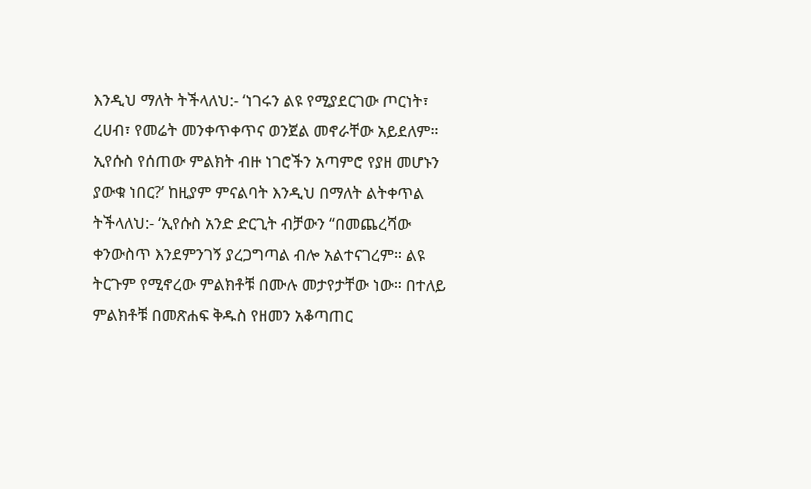እንዲህ ማለት ትችላለህ:- ‘ነገሩን ልዩ የሚያደርገው ጦርነት፣ ረሀብ፣ የመሬት መንቀጥቀጥና ወንጀል መኖራቸው አይደለም። ኢየሱስ የሰጠው ምልክት ብዙ ነገሮችን አጣምሮ የያዘ መሆኑን ያውቁ ነበር?’ ከዚያም ምናልባት እንዲህ በማለት ልትቀጥል ትችላለህ:- ‘ኢየሱስ አንድ ድርጊት ብቻውን “በመጨረሻው ቀንውስጥ እንደምንገኝ ያረጋግጣል ብሎ አልተናገረም። ልዩ ትርጉም የሚኖረው ምልክቶቹ በሙሉ መታየታቸው ነው። በተለይ ምልክቶቹ በመጽሐፍ ቅዱስ የዘመን አቆጣጠር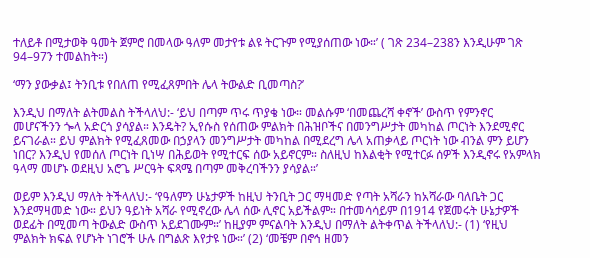ተለይቶ በሚታወቅ ዓመት ጀምሮ በመላው ዓለም መታየቱ ልዩ ትርጉም የሚያሰጠው ነው።’ ( ገጽ 234–238ን እንዲሁም ገጽ 94–97ን ተመልከት።)

‘ማን ያውቃል፤ ትንቢቱ የበለጠ የሚፈጸምበት ሌላ ትውልድ ቢመጣስ?’

እንዲህ በማለት ልትመልስ ትችላለህ:- ‘ይህ በጣም ጥሩ ጥያቄ ነው። መልሱም ‘በመጨረሻ ቀኖች’ ውስጥ የምንኖር መሆናችንን ጐላ አድርጎ ያሳያል። እንዴት? ኢየሱስ የሰጠው ምልክት በሕዝቦችና በመንግሥታት መካከል ጦርነት እንደሚኖር ይናገራል። ይህ ምልክት የሚፈጸመው በኃያላን መንግሥታት መካከል በሚደረግ ሌላ አጠቃላይ ጦርነት ነው ብንል ምን ይሆን ነበር? እንዲህ የመሰለ ጦርነት ቢነሣ በሕይወት የሚተርፍ ሰው አይኖርም። ስለዚህ ከእልቂት የሚተርፉ ሰዎች እንዲኖሩ የአምላክ ዓላማ መሆኑ ወደዚህ አሮጌ ሥርዓት ፍጻሜ በጣም መቅረባችንን ያሳያል።’

ወይም እንዲህ ማለት ትችላለህ:- ‘የዓለምን ሁኔታዎች ከዚህ ትንቢት ጋር ማዛመድ የጣት አሻራን ከአሻራው ባለቤት ጋር እንደማዛመድ ነው። ይህን ዓይነት አሻራ የሚኖረው ሌላ ሰው ሊኖር አይችልም። በተመሳሳይም በ1914 የጀመሩት ሁኔታዎች ወደፊት በሚመጣ ትውልድ ውስጥ አይደገሙም።’ ከዚያም ምናልባት እንዲህ በማለት ልትቀጥል ትችላለህ:- (1) ‘የዚህ ምልክት ክፍል የሆኑት ነገሮች ሁሉ በግልጽ እየታዩ ነው።’ (2) ‘መቼም በኖኅ ዘመን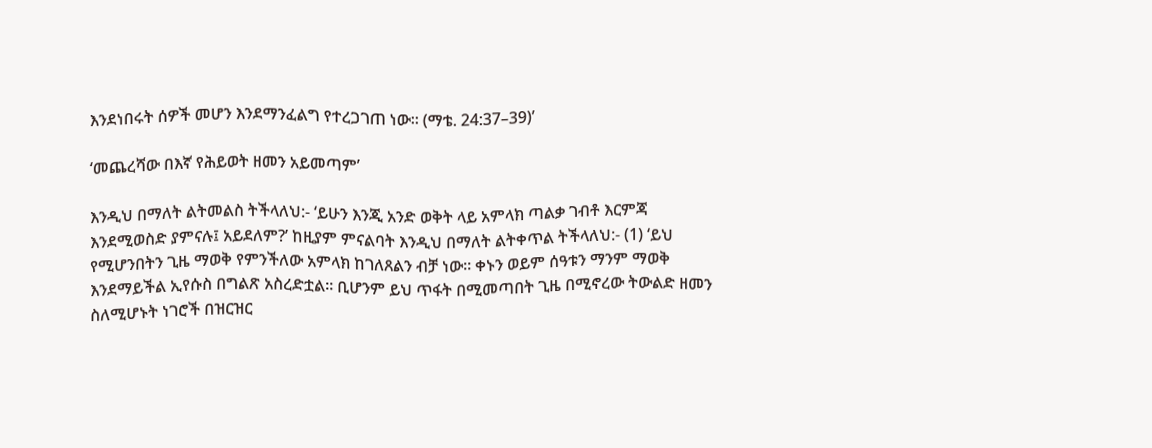እንደነበሩት ሰዎች መሆን እንደማንፈልግ የተረጋገጠ ነው። (ማቴ. 24:37–39)’

‘መጨረሻው በእኛ የሕይወት ዘመን አይመጣም’

እንዲህ በማለት ልትመልስ ትችላለህ:- ‘ይሁን እንጂ አንድ ወቅት ላይ አምላክ ጣልቃ ገብቶ እርምጃ እንደሚወስድ ያምናሉ፤ አይደለም?’ ከዚያም ምናልባት እንዲህ በማለት ልትቀጥል ትችላለህ:- (1) ‘ይህ የሚሆንበትን ጊዜ ማወቅ የምንችለው አምላክ ከገለጸልን ብቻ ነው። ቀኑን ወይም ሰዓቱን ማንም ማወቅ እንደማይችል ኢየሱስ በግልጽ አስረድቷል። ቢሆንም ይህ ጥፋት በሚመጣበት ጊዜ በሚኖረው ትውልድ ዘመን ስለሚሆኑት ነገሮች በዝርዝር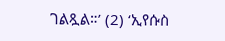ገልጿል።’ (2) ‘ኢየሱስ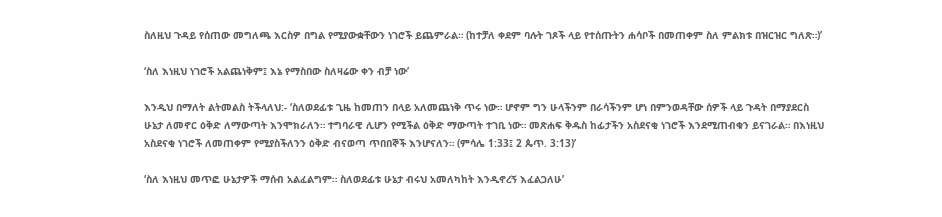ስለዚህ ጉዳይ የሰጠው መግለጫ እርስዎ በግል የሚያውቋቸውን ነገሮች ይጨምራል። (ከተቻለ ቀደም ባሉት ገጾች ላይ የተሰጡትን ሐሳቦች በመጠቀም ስለ ምልክቱ በዝርዝር ግለጽ።)’

‘ስለ እነዚህ ነገሮች አልጨነቅም፤ እኔ የማስበው ስለዛሬው ቀን ብቻ ነው’

እንዲህ በማለት ልትመልስ ትችላለህ:- ‘ስለወደፊቱ ጊዜ ከመጠን በላይ አለመጨነቅ ጥሩ ነው። ሆኖም ግን ሁላችንም በራሳችንም ሆነ በምንወዳቸው ሰዎች ላይ ጉዳት በማያደርስ ሁኔታ ለመኖር ዕቅድ ለማውጣት እንሞክራለን። ተግባራዊ ሊሆን የሚችል ዕቅድ ማውጣት ተገቢ ነው። መጽሐፍ ቅዱስ ከፊታችን አስደናቂ ነገሮች እንደሚጠብቁን ይናገራል። በእነዚህ አስደናቂ ነገሮች ለመጠቀም የሚያስችለንን ዕቅድ ብናወጣ ጥበበኞች እንሆናለን። (ምሳሌ 1:33፤ 2 ጴጥ. 3:13)’

‘ስለ እነዚህ መጥፎ ሁኔታዎች ማሰብ አልፈልግም። ስለወደፊቱ ሁኔታ ብሩህ አመለካከት እንዲኖረኝ እፈልጋለሁ’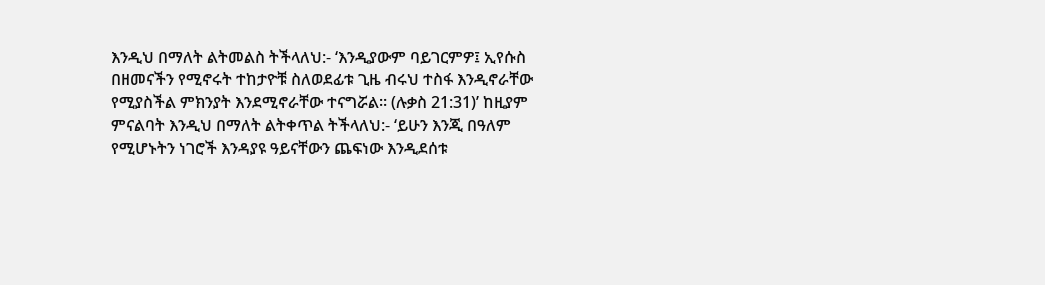እንዲህ በማለት ልትመልስ ትችላለህ:- ‘እንዲያውም ባይገርምዎ፤ ኢየሱስ በዘመናችን የሚኖሩት ተከታዮቹ ስለወደፊቱ ጊዜ ብሩህ ተስፋ እንዲኖራቸው የሚያስችል ምክንያት እንደሚኖራቸው ተናግሯል። (ሉቃስ 21:31)’ ከዚያም ምናልባት እንዲህ በማለት ልትቀጥል ትችላለህ:- ‘ይሁን እንጂ በዓለም የሚሆኑትን ነገሮች እንዳያዩ ዓይናቸውን ጨፍነው እንዲደሰቱ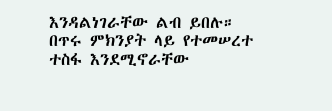እንዳልነገራቸው ልብ ይበሉ። በጥሩ ምክንያት ላይ የተመሠረተ ተስፋ እንደሚኖራቸው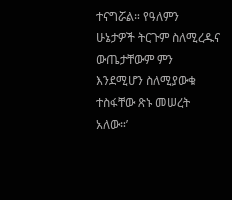ተናግሯል። የዓለምን ሁኔታዎች ትርጉም ስለሚረዱና ውጤታቸውም ምን እንደሚሆን ስለሚያውቁ ተስፋቸው ጽኑ መሠረት አለው።’